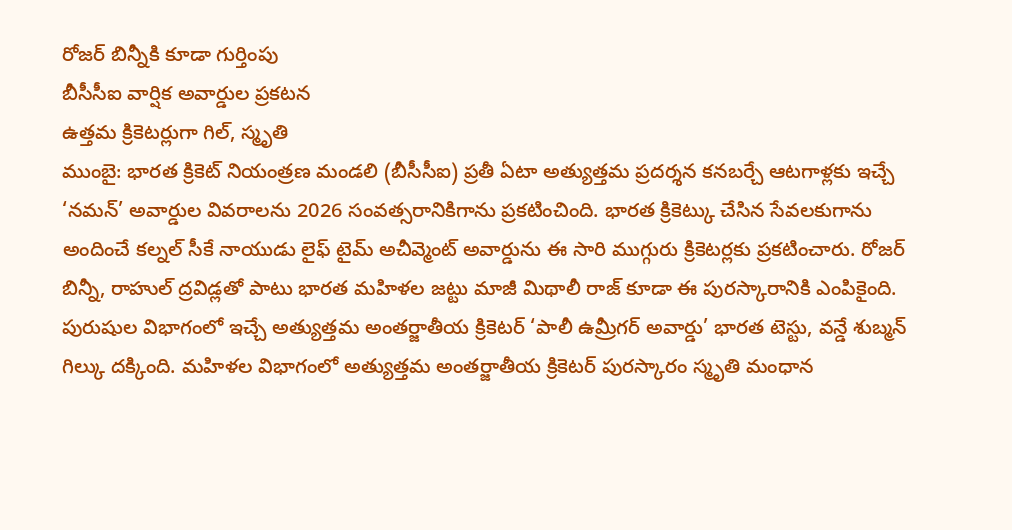రోజర్ బిన్నీకి కూడా గుర్తింపు
బీసీసీఐ వార్షిక అవార్డుల ప్రకటన
ఉత్తమ క్రికెటర్లుగా గిల్, స్మృతి
ముంబై: భారత క్రికెట్ నియంత్రణ మండలి (బీసీసీఐ) ప్రతీ ఏటా అత్యుత్తమ ప్రదర్శన కనబర్చే ఆటగాళ్లకు ఇచ్చే ‘నమన్’ అవార్డుల వివరాలను 2026 సంవత్సరానికిగాను ప్రకటించింది. భారత క్రికెట్కు చేసిన సేవలకుగాను అందించే కల్నల్ సీకే నాయుడు లైఫ్ టైమ్ అచీవ్మెంట్ అవార్డును ఈ సారి ముగ్గురు క్రికెటర్లకు ప్రకటించారు. రోజర్ బిన్నీ, రాహుల్ ద్రవిడ్లతో పాటు భారత మహిళల జట్టు మాజీ మిథాలీ రాజ్ కూడా ఈ పురస్కారానికి ఎంపికైంది. పురుషుల విభాగంలో ఇచ్చే అత్యుత్తమ అంతర్జాతీయ క్రికెటర్ ‘పాలీ ఉమ్రీగర్ అవార్డు’ భారత టెస్టు, వన్డే శుబ్మన్ గిల్కు దక్కింది. మహిళల విభాగంలో అత్యుత్తమ అంతర్జాతీయ క్రికెటర్ పురస్కారం స్మృతి మంధాన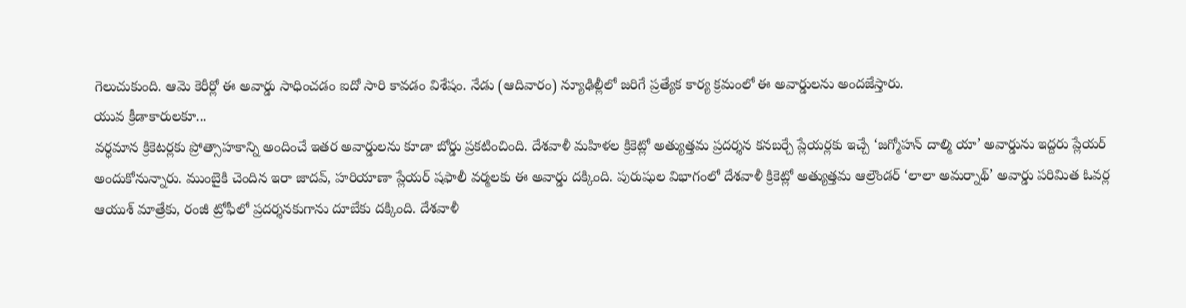గెలుచుకుంది. ఆమె కెరీర్లో ఈ అవార్డు సాధించడం ఐదో సారి కావడం విశేషం. నేడు (ఆదివారం) న్యూఢిల్లీలో జరిగే ప్రత్యేక కార్య క్రమంలో ఈ అవార్డులను అందజేస్తారు.
యువ క్రీడాకారులకూ...
వర్ధమాన క్రికెటర్లకు ప్రోత్సాహకాన్ని అందించే ఇతర అవార్డులను కూడా బోర్డు ప్రకటించింది. దేశవాళీ మహిళల క్రికెట్లో అత్యుత్తమ ప్రదర్శన కనబర్చే ప్లేయర్లకు ఇచ్చే ‘జగ్మోహన్ దాల్మి యా’ అవార్డును ఇద్దరు ప్లేయర్ అందుకోనున్నారు. ముంబైకి చెందిన ఇరా జాదవ్, హరియాణా ప్లేయర్ షఫాలీ వర్మలకు ఈ అవార్డు దక్కింది. పురుషుల విభాగంలో దేశవాళీ క్రికెట్లో అత్యుత్తమ ఆల్రౌండర్ ‘లాలా అమర్నాథ్’ అవార్డు పరిమిత ఓవర్ల ఆయుశ్ మాత్రేకు, రంజీ ట్రోఫీలో ప్రదర్శనకుగాను దూబేకు దక్కింది. దేశవాళీ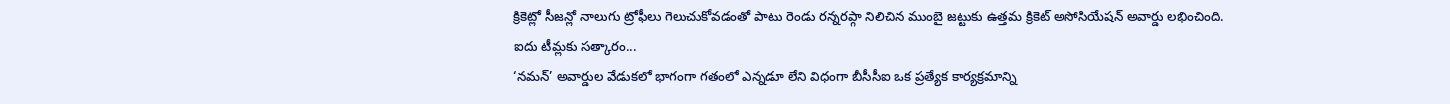క్రికెట్లో సీజన్లో నాలుగు ట్రోఫీలు గెలుచుకోవడంతో పాటు రెండు రన్నరప్గా నిలిచిన ముంబై జట్టుకు ఉత్తమ క్రికెట్ అసోసియేషన్ అవార్డు లభించింది.
ఐదు టీమ్లకు సత్కారం...
‘నమన్’ అవార్డుల వేడుకలో భాగంగా గతంలో ఎన్నడూ లేని విధంగా బీసీసీఐ ఒక ప్రత్యేక కార్యక్రమాన్ని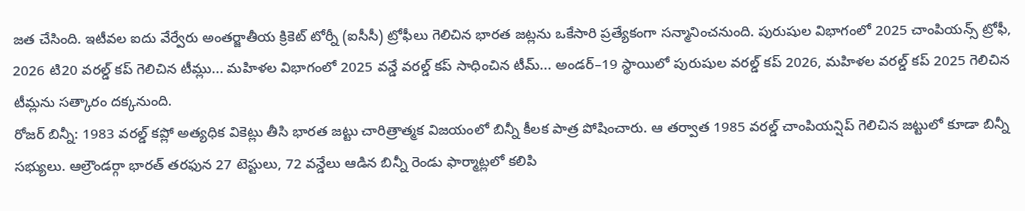జత చేసింది. ఇటీవల ఐదు వేర్వేరు అంతర్జాతీయ క్రికెట్ టోర్నీ (ఐసీసీ) ట్రోఫీలు గెలిచిన భారత జట్లను ఒకేసారి ప్రత్యేకంగా సన్మానించనుంది. పురుషుల విభాగంలో 2025 చాంపియన్స్ ట్రోఫీ, 2026 టి20 వరల్డ్ కప్ గెలిచిన టీమ్లు... మహిళల విభాగంలో 2025 వన్డే వరల్డ్ కప్ సాధించిన టీమ్... అండర్–19 స్థాయిలో పురుషుల వరల్డ్ కప్ 2026, మహిళల వరల్డ్ కప్ 2025 గెలిచిన టీమ్లను సత్కారం దక్కనుంది.
రోజర్ బిన్నీ: 1983 వరల్డ్ కప్లో అత్యధిక వికెట్లు తీసి భారత జట్టు చారిత్రాత్మక విజయంలో బిన్నీ కీలక పాత్ర పోషించారు. ఆ తర్వాత 1985 వరల్డ్ చాంపియన్షిప్ గెలిచిన జట్టులో కూడా బిన్నీ సభ్యులు. ఆల్రౌండర్గా భారత్ తరఫున 27 టెస్టులు, 72 వన్డేలు ఆడిన బిన్నీ రెండు ఫార్మాట్లలో కలిపి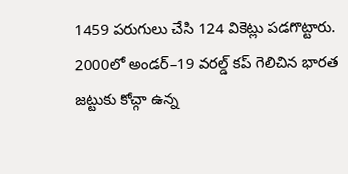1459 పరుగులు చేసి 124 వికెట్లు పడగొట్టారు. 2000లో అండర్–19 వరల్డ్ కప్ గెలిచిన భారత జట్టుకు కోచ్గా ఉన్న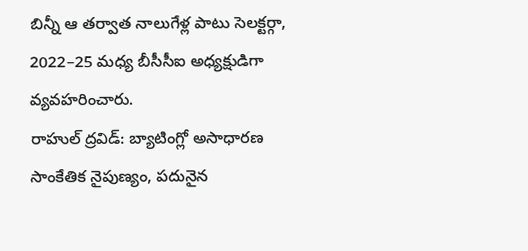బిన్నీ ఆ తర్వాత నాలుగేళ్ల పాటు సెలక్టర్గా, 2022–25 మధ్య బీసీసీఐ అధ్యక్షుడిగా వ్యవహరించారు.
రాహుల్ ద్రవిడ్: బ్యాటింగ్లో అసాధారణ సాంకేతిక నైపుణ్యం, పదునైన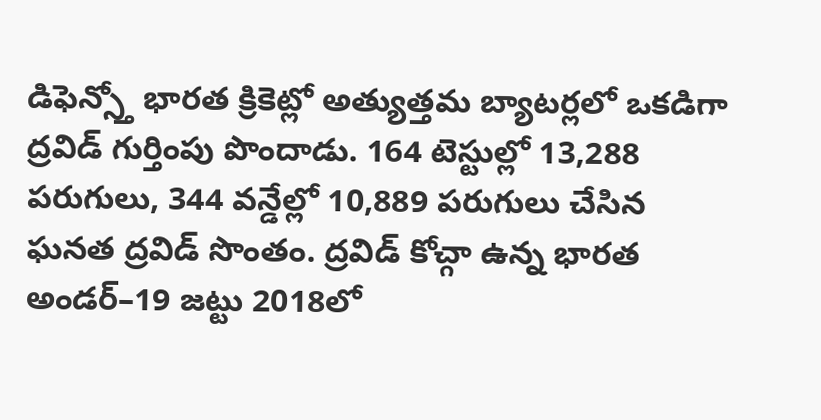డిఫెన్స్తో భారత క్రికెట్లో అత్యుత్తమ బ్యాటర్లలో ఒకడిగా ద్రవిడ్ గుర్తింపు పొందాడు. 164 టెస్టుల్లో 13,288 పరుగులు, 344 వన్డేల్లో 10,889 పరుగులు చేసిన ఘనత ద్రవిడ్ సొంతం. ద్రవిడ్ కోచ్గా ఉన్న భారత అండర్–19 జట్టు 2018లో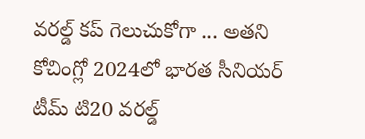వరల్డ్ కప్ గెలుచుకోగా ... అతని కోచింగ్లో 2024లో భారత సీనియర్ టీమ్ టి20 వరల్డ్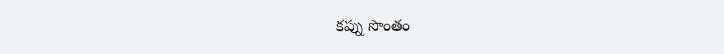కప్ను సొంతం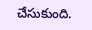చేసుకుంది.